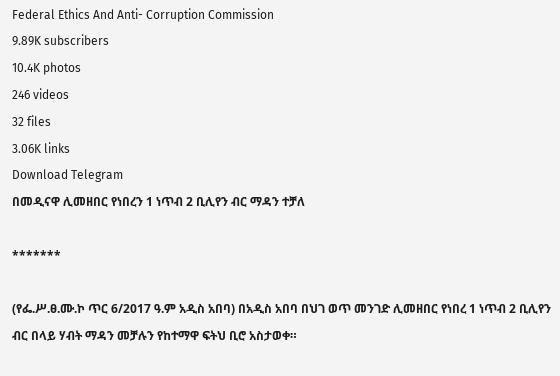Federal Ethics And Anti- Corruption Commission
9.89K subscribers
10.4K photos
246 videos
32 files
3.06K links
Download Telegram
በመዲናዋ ሊመዘበር የነበረን 1 ነጥብ 2 ቢሊየን ብር ማዳን ተቻለ

*******

(የፌ.ሥ.ፀ.ሙ.ኮ ጥር 6/2017 ዓ.ም አዲስ አበባ) በአዲስ አበባ በህገ ወጥ መንገድ ሊመዘበር የነበረ 1 ነጥብ 2 ቢሊየን ብር በላይ ሃብት ማዳን መቻሉን የከተማዋ ፍትህ ቢሮ አስታወቀ።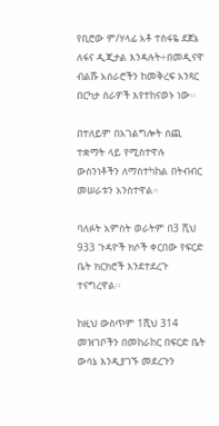የቢሮው ም/ሃላፊ አቶ ተስፋዬ ደጀኔ ለፋና ዲጂታል እንዳሉት÷በመዲናዋ ብልሹ አሰራሮችን ከመቅረፍ አንጻር በርካታ ስራዎች እየተከናወኑ ነው፡፡

በተለይም በአገልግሎት ሰጪ ተቋማት ላይ የሚስተዋሉ ውስንነቶችን ለማስተካከል በትብብር መሠራቱን አንስተዋል።

ባለፉት አምስት ወራትም በ3 ሺህ 933 ጉዳዮች ክሶች ቀርበው የፍርድ ቤት ክርክሮች እንደተደረጉ ተናግረዋል፡፡

ከዚህ ውስጥም 1ሺህ 314 መዝገቦችን በመከራከር በፍርድ ቤት ውሳኔ እንዲያገኙ መደረጉን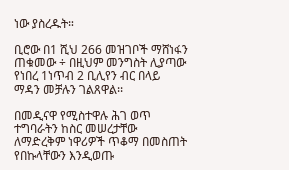ነው ያስረዱት።

ቢሮው በ1 ሺህ 266 መዝገቦች ማሸነፋን ጠቁመው ÷ በዚህም መንግስት ሊያጣው የነበረ 1ነጥብ 2 ቢሊየን ብር በላይ ማዳን መቻሉን ገልጸዋል፡፡

በመዲናዋ የሚስተዋሉ ሕገ ወጥ ተግባራትን ከስር መሠረታቸው ለማድረቅም ነዋሪዎች ጥቆማ በመስጠት የበኩላቸውን እንዲወጡ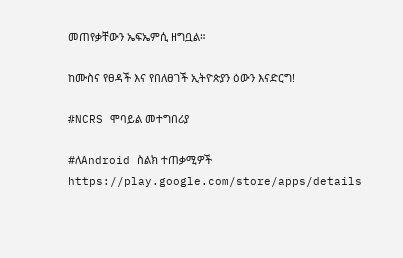መጠየቃቸውን ኤፍኤምሲ ዘግቧል።

ከሙስና የፀዳች እና የበለፀገች ኢትዮጵያን ዕውን እናድርግ!

#NCRS ሞባይል መተግበሪያ

#ለAndroid ስልክ ተጠቃሚዎች
https://play.google.com/store/apps/details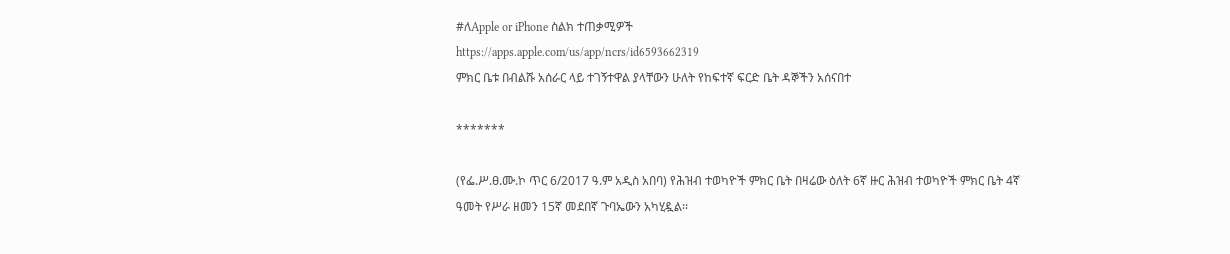#ለApple or iPhone ስልክ ተጠቃሚዎች
https://apps.apple.com/us/app/ncrs/id6593662319
ምክር ቤቱ በብልሹ አሰራር ላይ ተገኝተዋል ያላቸውን ሁለት የከፍተኛ ፍርድ ቤት ዳኞችን አሰናበተ

*******

(የፌ.ሥ.ፀ.ሙ.ኮ ጥር 6/2017 ዓ.ም አዲስ አበባ) የሕዝብ ተወካዮች ምክር ቤት በዛሬው ዕለት 6ኛ ዙር ሕዝብ ተወካዮች ምክር ቤት 4ኛ ዓመት የሥራ ዘመን 15ኛ መደበኛ ጉባኤውን አካሂዷል፡፡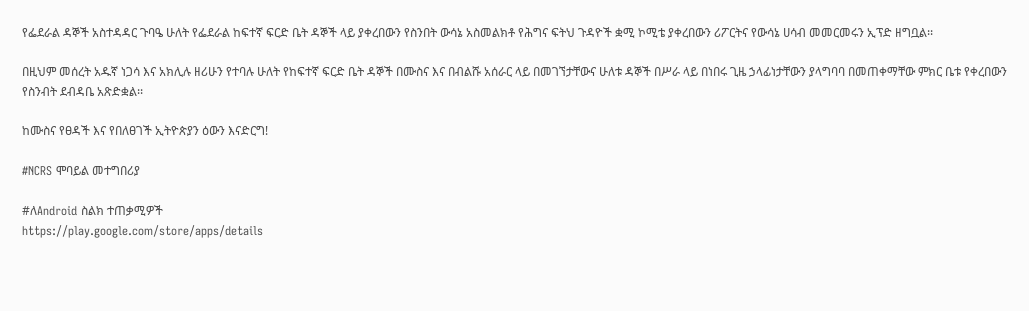የፌደራል ዳኞች አስተዳዳር ጉባዔ ሁለት የፌደራል ከፍተኛ ፍርድ ቤት ዳኞች ላይ ያቀረበውን የስንበት ውሳኔ አስመልክቶ የሕግና ፍትህ ጉዳዮች ቋሚ ኮሚቴ ያቀረበውን ሪፖርትና የውሳኔ ሀሳብ መመርመሩን ኢፕድ ዘግቧል፡፡

በዚህም መሰረት አዱኛ ነጋሳ እና አክሊሉ ዘሪሁን የተባሉ ሁለት የከፍተኛ ፍርድ ቤት ዳኞች በሙስና እና በብልሹ አሰራር ላይ በመገኘታቸውና ሁለቱ ዳኞች በሥራ ላይ በነበሩ ጊዜ ኃላፊነታቸውን ያላግባባ በመጠቀማቸው ምክር ቤቱ የቀረበውን የስንብት ደብዳቤ አጽድቋል፡፡

ከሙስና የፀዳች እና የበለፀገች ኢትዮጵያን ዕውን እናድርግ!

#NCRS ሞባይል መተግበሪያ

#ለAndroid ስልክ ተጠቃሚዎች
https://play.google.com/store/apps/details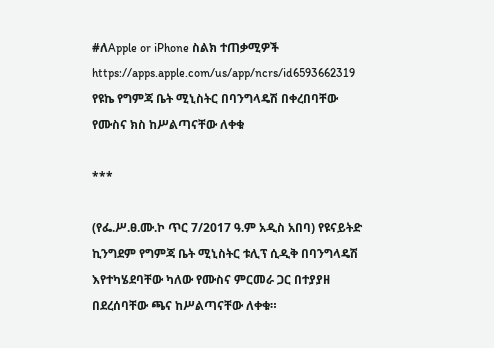#ለApple or iPhone ስልክ ተጠቃሚዎች
https://apps.apple.com/us/app/ncrs/id6593662319
የዩኬ የግምጃ ቤት ሚኒስትር በባንግላዴሽ በቀረበባቸው የሙስና ክስ ከሥልጣናቸው ለቀቁ

***

(የፌ.ሥ.ፀ.ሙ.ኮ ጥር 7/2017 ዓ.ም አዲስ አበባ) የዩናይትድ ኪንግደም የግምጃ ቤት ሚኒስትር ቱሊፕ ሲዲቅ በባንግላዴሽ እየተካሄደባቸው ካለው የሙስና ምርመራ ጋር በተያያዘ በደረሰባቸው ጫና ከሥልጣናቸው ለቀቁ።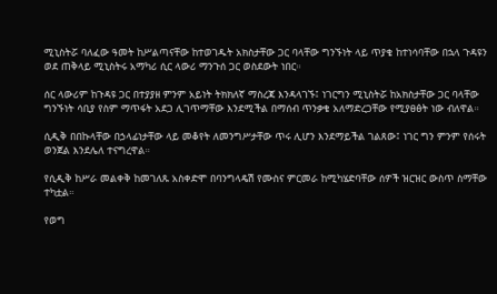ሚኒስትሯ ባለፈው ዓመት ከሥልጣናቸው ከተወገዱት አክስታቸው ጋር ባላቸው ግንኙነት ላይ ጥያቄ ከተነሳባቸው በኋላ ጉዳዩን ወደ ጠቅላይ ሚኒስትሩ አማካሪ ሲር ላውሪ ማንጉሰ ጋር ወስደውት ነበር።

ሰር ላውሪም ከጉዳዩ ጋር በተያያዘ ምንም አይነት ትክክለኛ ማስረጃ እንዳላገኙ፤ ነገርግን ሚኒስትሯ ከአክስታቸው ጋር ባላቸው ግንኙነት ሳቢያ የስም ማጥፋት አደጋ ሊገጥማቸው እንደሚችል በማሰብ ጥንቃቄ አለማድረጋቸው የሚያፀፅት ነው ብለዋል።

ሲዲቅ በበኩላቸው በኃላፊነታቸው ላይ መቆየት ለመንግሥታቸው ጥሩ ሊሆን እንደማይችል ገልጸው፤ ነገር ግን ምንም የሰሩት ወንጀል እንደሌለ ተናግረዋል።

የሲዲቅ ከሥራ መልቀቅ ከመገለጹ አስቀድሞ በባንግላዴሽ የሙስና ምርመራ ከሚካሄድባቸው ሰዎች ዝርዝር ውስጥ ስማቸው ተካቷል።

የወግ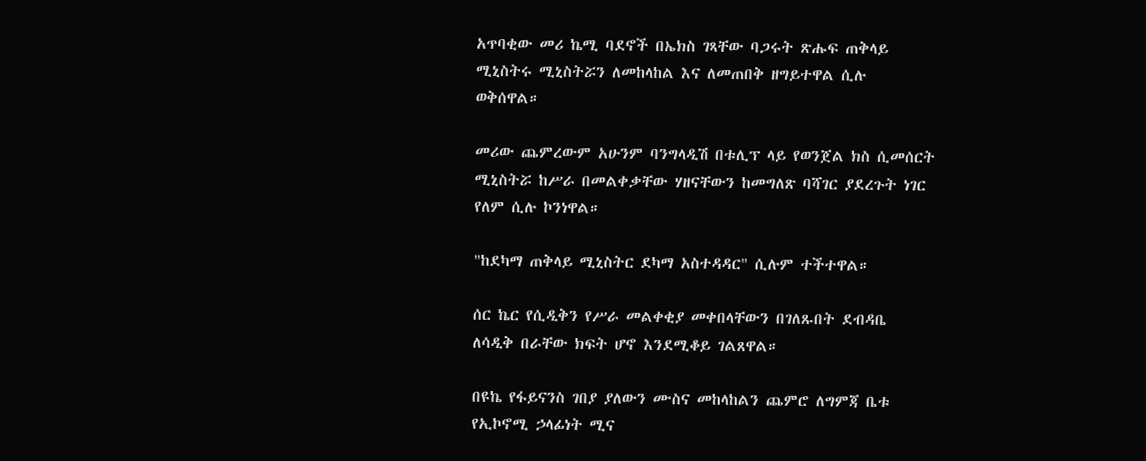አጥባቂው መሪ ኬሚ ባደኖች በኤክስ ገጻቸው ባጋሩት ጽሑፍ ጠቅላይ ሚኒስትሩ ሚኒስትሯን ለመከላከል እና ለመጠበቅ ዘግይተዋል ሲሉ ወቅሰዋል።

መሪው ጨምረውም አሁንም ባንግላዲሽ በቱሊፕ ላይ የወንጀል ክስ ሲመሰርት ሚኒስትሯ ከሥራ በመልቀቃቸው ሃዘናቸውን ከመግለጽ ባሻገር ያደረጉት ነገር የለም ሲሉ ኮንነዋል።

"ከደካማ ጠቅላይ ሚኒስትር ደካማ አስተዳዳር" ሲሉም ተችተዋል።

ሰር ኬር የሲዲቅን የሥራ መልቀቂያ መቀበላቸውን በገለጹበት ደብዳቤ ለሳዲቅ በራቸው ክፍት ሆኖ እንደሚቆይ ገልጸዋል።

በዩኬ የፋይናንስ ገበያ ያለውን ሙስና መከላከልን ጨምሮ ለግምጃ ቤቱ የኢኮኖሚ ኃላፊነት ሚና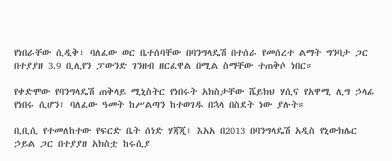የነበራቸው ሲዲቅ፣ ባለፈው ወር ቤተሰባቸው በባንግላዴሽ በተሰራ የመሰረተ ልማት ግንባታ ጋር በተያያዘ 3.9 ቢሊየን ፓውንድ ገንዘብ ዘርፈዋል በሚል ስማቸው ተጠቅሶ ነበር።

የቀድሞው የባንግላዴሽ ጠቅላይ ሚኒስትር የነበሩት አክስታቸው ሼይክህ ሃሲና የአዋሚ ሊግ ኃላፊ የነበሩ ሲሆን፣ ባለፈው ዓመት ከሥልጣን ከተወገዱ በኋላ በስደት ነው ያሉት።

ቢቢሲ የተመለከተው የፍርድ ቤት ሰነድ ሃጃጂ፣ እአአ በ2013 በባንግላዴሽ አዲስ የኒውክሌር ኃይል ጋር በተያያዘ አክስቷ ከሩሲያ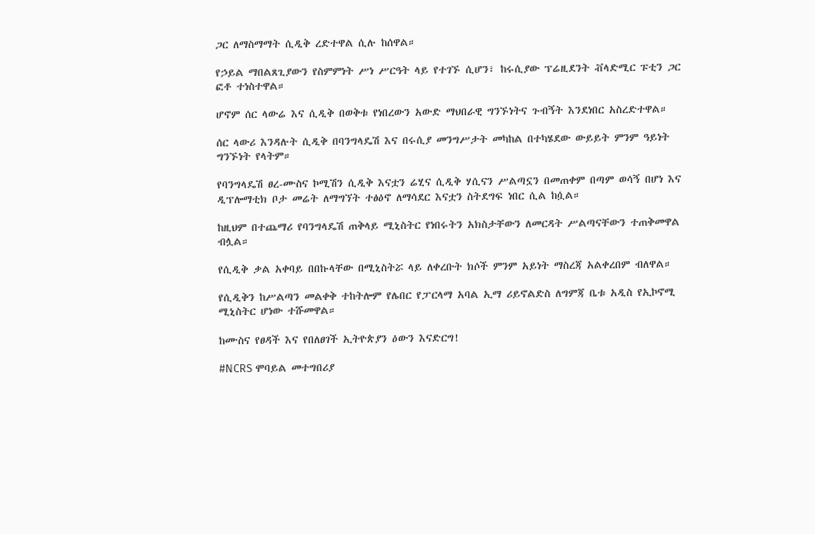ጋር ለማስማማት ሲዲቅ ረድተዋል ሲሉ ከሰዋል።

የኃይል ማበልጸጊያውን የስምምነት ሥነ ሥርዓት ላይ የተገኙ ሲሆን፣ ከሩሲያው ፕሬዚደንት ቭላድሚር ፑቲን ጋር ፎቶ ተነስተዋል።

ሆኖም ሰር ላውሬ እና ሲዲቅ በወቅቱ የነበረውን አውድ ማህበራዊ ግንኙነትና ጉብኝት እንደነበር አስረድተዋል።

ሰር ላውሪ እንዳሉት ሲዲቅ በባንግላዴሽ እና በሩሲያ መንግሥታት መካከል በተካሄደው ውይይት ምንም ዓይነት ግንኙነት የላትም።

የባንግላዴሽ ፀረ-ሙስና ኮሚሽን ሲዲቅ እናቷን ሬሂና ሲዲቅ ሃሲናን ሥልጣኗን በመጠቀም በጣም ወሳኝ በሆነ እና ዲፕሎማቲክ ቦታ መሬት ለማግኘት ተፅዕኖ ለማሳደር እናቷን ስትደግፍ ነበር ሲል ከሷል።

ከዚህም በተጨማሪ የባንግላዴሽ ጠቅላይ ሚኒስትር የነበሩትን አክስታቸውን ለመርዳት ሥልጣናቸውን ተጠቅመዋል ብሏል።

የሲዲቅ ቃል አቀባይ በበኩላቸው በሚኒስትሯ ላይ ለቀረቡት ክሶች ምንም አይነት ማስረጃ አልቀረበም ብለዋል።

የሲዲቅን ከሥልጣን መልቀቅ ተከትሎም የሌበር የፓርላማ አባል ኢማ ሪይኖልድስ ለግምጃ ቤቱ አዲስ የኢኮኖሚ ሚኒስትር ሆነው ተሹመዋል።

ከሙስና የፀዳች እና የበለፀገች ኢትዮጵያን ዕውን እናድርግ!

#NCRS ሞባይል መተግበሪያ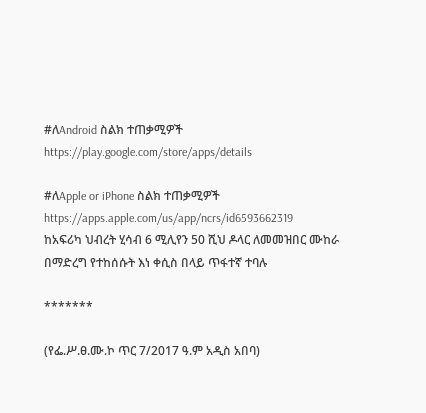#ለAndroid ስልክ ተጠቃሚዎች
https://play.google.com/store/apps/details

#ለApple or iPhone ስልክ ተጠቃሚዎች
https://apps.apple.com/us/app/ncrs/id6593662319
ከአፍሪካ ህብረት ሂሳብ 6 ሚሊየን 50 ሺህ ዶላር ለመመዝበር ሙከራ በማድረግ የተከሰሱት እነ ቀሲስ በላይ ጥፋተኛ ተባሉ

*******

(የፌ.ሥ.ፀ.ሙ.ኮ ጥር 7/2017 ዓ.ም አዲስ አበባ)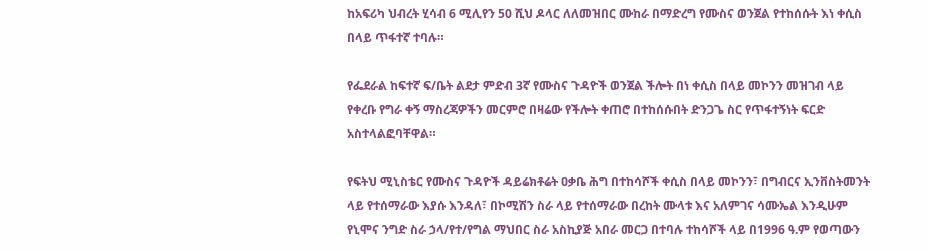ከአፍሪካ ህብረት ሂሳብ 6 ሚሊየን 50 ሺህ ዶላር ለለመዝበር ሙከራ በማድረግ የሙስና ወንጀል የተከሰሱት እነ ቀሲስ በላይ ጥፋተኛ ተባሉ።

የፌደራል ከፍተኛ ፍ/ቤት ልደታ ምድብ 3ኛ የሙስና ጉዳዮች ወንጀል ችሎት በነ ቀሲስ በላይ መኮንን መዝገብ ላይ የቀረቡ የግራ ቀኝ ማስረጃዎችን መርምሮ በዛሬው የችሎት ቀጠሮ በተከሰሱበት ድንጋጌ ስር የጥፋተኝነት ፍርድ አስተላልፎባቸዋል።

የፍትህ ሚኒስቴር የሙስና ጉዳዮች ዳይሬክቶሬት ዐቃቤ ሕግ በተከሳሾች ቀሲስ በላይ መኮንን፣ በግብርና ኢንቨስትመንት ላይ የተሰማራው እያሱ እንዳለ፣ በኮሚሽን ስራ ላይ የተሰማራው በረከት ሙላቱ እና አለምገና ሳሙኤል እንዲሁም የኒሞና ንግድ ስራ ኃላ/የተ/የግል ማህበር ስራ አስኪያጅ አበራ መርጋ በተባሉ ተከሳሾች ላይ በ1996 ዓ.ም የወጣውን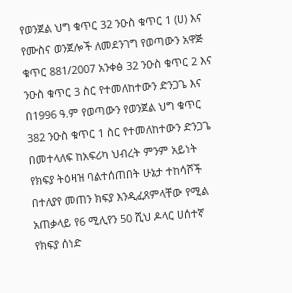የወንጀል ህግ ቁጥር 32 ንዑስ ቁጥር 1 (ሀ) እና የሙስና ወንጀሎች ለመደንገግ የወጣውን አዋጅ ቁጥር 881/2007 አንቀፅ 32 ንዑስ ቁጥር 2 እና ንዑስ ቁጥር 3 ስር የተመለከተውን ድንጋጌ እና በ1996 ዓ.ም የወጣውን የወንጀል ህግ ቁጥር 382 ንዑስ ቁጥር 1 ስር የተመለከተውን ድንጋጌ በመተላለፍ ከአፍሪካ ህብረት ምንም አይነት የክፍያ ትዕዛዝ ባልተሰጠበት ሁኔታ ተከሳሾች በተለያየ መጠን ክፍያ እንዲፈጸምላቸው የሚል አጠቃላይ የ6 ሚሊየን 50 ሺህ ዶላር ሀሰተኛ የክፍያ ሰነድ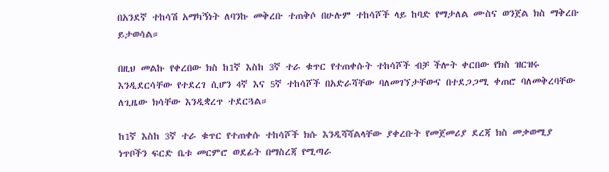በአንደኛ ተከሳሽ አማካኝነት ለባንኩ መቅረቡ ተጠቅሶ በሁሉም ተከሳሾች ላይ ከባድ የማታለል ሙስና ወንጀል ክስ ማቅረቡ ይታወሳል።

በዚህ መልኩ የቀረበው ክስ ከ1ኛ እስከ 3ኛ ተራ ቁጥር የተጠቀሱት ተከሳሾች ብቻ ችሎት ቀርበው የክስ ዝርዝሩ እንዲደርሳቸው የተደረገ ሲሆን 4ኛ እና 5ኛ ተከሳሾች በአድራሻቸው ባለመገኘታቸውና በተደጋጋሚ ቀጠሮ ባለመቅረባቸው ለጊዜው ክሳቸው እንዲቋረጥ ተደርጓል።

ከ1ኛ እስከ 3ኛ ተራ ቁጥር የተጠቀሱ ተከሳሾች ክሱ እንዲሻሻልላቸው ያቀረቡት የመጀመሪያ ደረጃ ክስ መቃወሚያ ነጥቦችን ፍርድ ቤቱ መርምሮ ወደፊት በማስረጃ የሚጣራ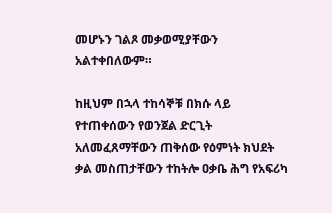መሆኑን ገልጾ መቃወሚያቸውን አልተቀበለውም።

ከዚህም በኋላ ተከሳኞቹ በክሱ ላይ የተጠቀሰውን የወንጀል ድርጊት አለመፈጸማቸውን ጠቅሰው የዕምነት ክህደት ቃል መስጠታቸውን ተከትሎ ዐቃቤ ሕግ የአፍሪካ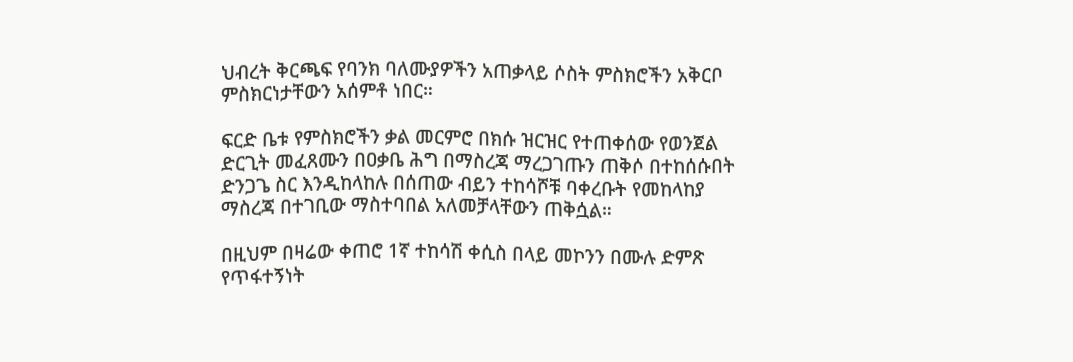ህብረት ቅርጫፍ የባንክ ባለሙያዎችን አጠቃላይ ሶስት ምስክሮችን አቅርቦ ምስክርነታቸውን አሰምቶ ነበር።

ፍርድ ቤቱ የምስክሮችን ቃል መርምሮ በክሱ ዝርዝር የተጠቀሰው የወንጀል ድርጊት መፈጸሙን በዐቃቤ ሕግ በማስረጃ ማረጋገጡን ጠቅሶ በተከሰሱበት ድንጋጌ ስር እንዲከላከሉ በሰጠው ብይን ተከሳሾቹ ባቀረቡት የመከላከያ ማስረጃ በተገቢው ማስተባበል አለመቻላቸውን ጠቅሷል።

በዚህም በዛሬው ቀጠሮ 1ኛ ተከሳሽ ቀሲስ በላይ መኮንን በሙሉ ድምጽ የጥፋተኝነት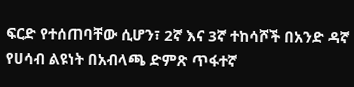ፍርድ የተሰጠባቸው ሲሆን፣ 2ኛ እና 3ኛ ተከሳሾች በአንድ ዳኛ የሀሳብ ልዩነት በአብላጫ ድምጽ ጥፋተኛ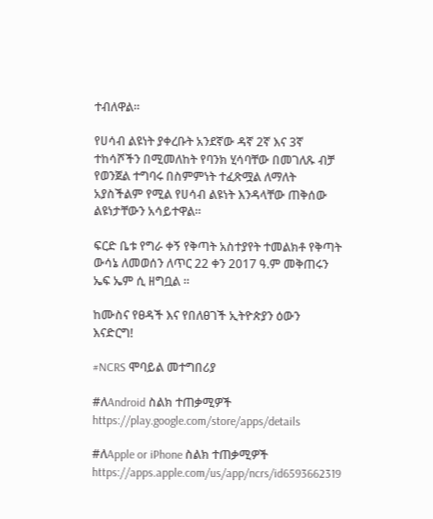ተብለዋል።

የሀሳብ ልዩነት ያቀረቡት አንደኛው ዳኛ 2ኛ እና 3ኛ ተከሳሾችን በሚመለከት የባንክ ሂሳባቸው በመገለጹ ብቻ የወንጀል ተግባሩ በስምምነት ተፈጽሟል ለማለት አያስችልም የሚል የሀሳብ ልዩነት እንዳላቸው ጠቅሰው ልዩነታቸውን አሳይተዋል።

ፍርድ ቤቱ የግራ ቀኝ የቅጣት አስተያየት ተመልክቶ የቅጣት ውሳኔ ለመወሰን ለጥር 22 ቀን 2017 ዓ.ም መቅጠሩን ኤፍ ኤም ሲ ዘግቧል ።

ከሙስና የፀዳች እና የበለፀገች ኢትዮጵያን ዕውን እናድርግ!

#NCRS ሞባይል መተግበሪያ

#ለAndroid ስልክ ተጠቃሚዎች
https://play.google.com/store/apps/details

#ለApple or iPhone ስልክ ተጠቃሚዎች
https://apps.apple.com/us/app/ncrs/id6593662319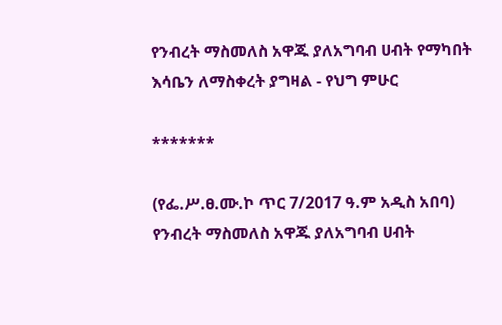የንብረት ማስመለስ አዋጁ ያለአግባብ ሀብት የማካበት እሳቤን ለማስቀረት ያግዛል - የህግ ምሁር

*******

(የፌ.ሥ.ፀ.ሙ.ኮ ጥር 7/2017 ዓ.ም አዲስ አበባ) የንብረት ማስመለስ አዋጁ ያለአግባብ ሀብት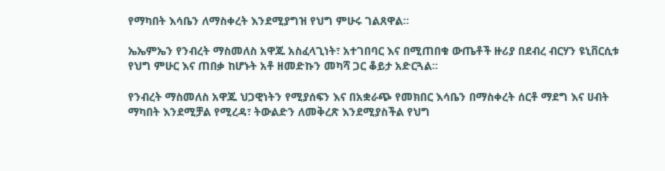የማካበት እሳቤን ለማስቀረት እንደሚያግዝ የህግ ምሁሩ ገልጸዋል።

ኤኤምኤን የንብረት ማስመለስ አዋጁ አስፈላጊነት፣ አተገበባር እና በሚጠበቁ ውጤቶች ዙሪያ በደብረ ብርሃን ዩኒቨርሲቱ የህግ ምሁር እና ጠበቃ ከሆኑት አቶ ዘመድኩን መካሻ ጋር ቆይታ አድርጓል፡፡

የንብረት ማስመለስ አዋጁ ህጋዊነትን የሚያሰፍን እና በአቋራጭ የመክበር እሳቤን በማስቀረት ሰርቶ ማደግ እና ሀብት ማካበት እንደሚቻል የሚረዳ፣ ትውልድን ለመቅረጽ እንደሚያስችል የህግ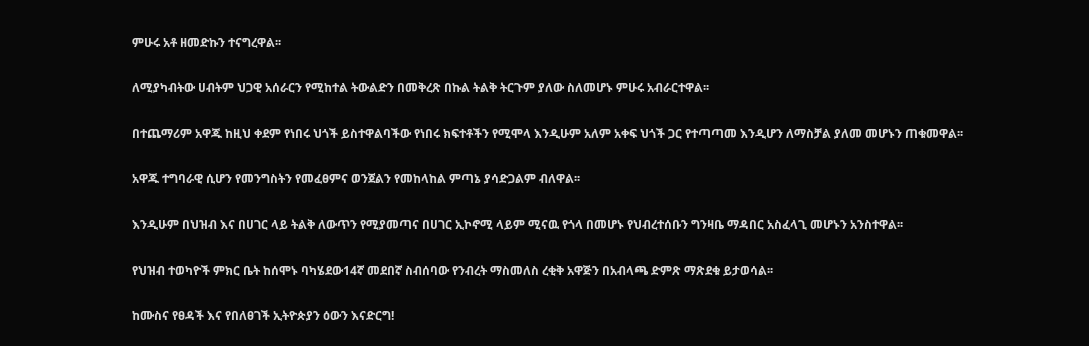ምሁሩ አቶ ዘመድኩን ተናግረዋል፡፡

ለሚያካብትው ሀብትም ህጋዊ አሰራርን የሚከተል ትውልድን በመቅረጽ በኩል ትልቅ ትርጉም ያለው ስለመሆኑ ምሁሩ አብራርተዋል፡፡

በተጨማሪም አዋጁ ከዚህ ቀደም የነበሩ ህጎች ይስተዋልባችው የነበሩ ክፍተቶችን የሚሞላ እንዲሁም አለም አቀፍ ህጎች ጋር የተጣጣመ እንዲሆን ለማስቻል ያለመ መሆኑን ጠቁመዋል፡፡

አዋጁ ተግባራዊ ሲሆን የመንግስትን የመፈፀምና ወንጀልን የመከላከል ምጣኔ ያሳድጋልም ብለዋል፡፡

እንዲሁም በህዝብ እና በሀገር ላይ ትልቅ ለውጥን የሚያመጣና በሀገር ኢኮኖሚ ላይም ሚናዉ የጎላ በመሆኑ የህብረተሰቡን ግንዛቤ ማዳበር አስፈላጊ መሆኑን አንስተዋል፡፡

የህዝብ ተወካዮች ምክር ቤት ከሰሞኑ ባካሄደው14ኛ መደበኛ ስብሰባው የንብረት ማስመለስ ረቂቅ አዋጅን በአብላጫ ድምጽ ማጽደቁ ይታወሳል፡፡

ከሙስና የፀዳች እና የበለፀገች ኢትዮጵያን ዕውን እናድርግ!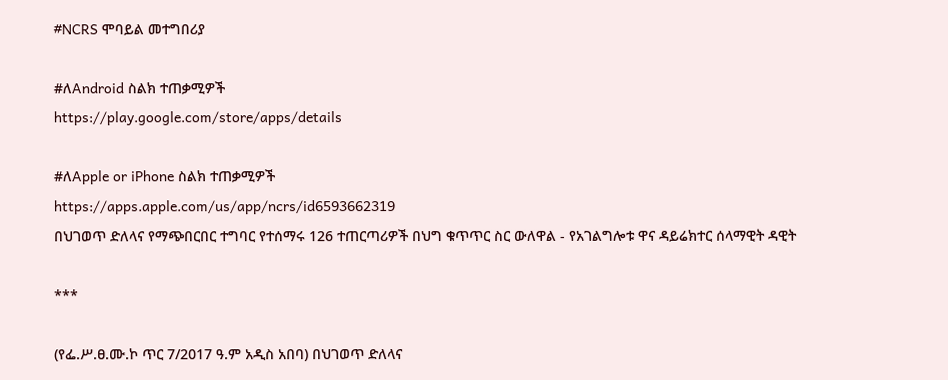#NCRS ሞባይል መተግበሪያ

#ለAndroid ስልክ ተጠቃሚዎች
https://play.google.com/store/apps/details

#ለApple or iPhone ስልክ ተጠቃሚዎች
https://apps.apple.com/us/app/ncrs/id6593662319
በህገወጥ ድለላና የማጭበርበር ተግባር የተሰማሩ 126 ተጠርጣሪዎች በህግ ቁጥጥር ስር ውለዋል - የአገልግሎቱ ዋና ዳይሬክተር ሰላማዊት ዳዊት

***

(የፌ.ሥ.ፀ.ሙ.ኮ ጥር 7/2017 ዓ.ም አዲስ አበባ) በህገወጥ ድለላና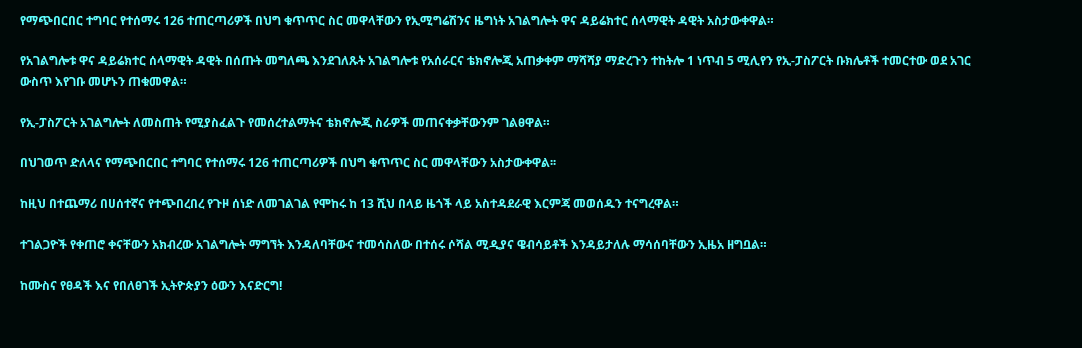የማጭበርበር ተግባር የተሰማሩ 126 ተጠርጣሪዎች በህግ ቁጥጥር ስር መዋላቸውን የኢሚግሬሽንና ዜግነት አገልግሎት ዋና ዳይሬክተር ሰላማዊት ዳዊት አስታውቀዋል።

የአገልግሎቱ ዋና ዳይሬክተር ሰላማዊት ዳዊት በሰጡት መግለጫ እንደገለጹት አገልግሎቱ የአሰራርና ቴክኖሎጂ አጠቃቀም ማሻሻያ ማድረጉን ተከትሎ 1 ነጥብ 5 ሚሊየን የኢ-ፓስፖርት ቡክሌቶች ተመርተው ወደ አገር ውስጥ እየገቡ መሆኑን ጠቁመዋል።

የኢ-ፓስፖርት አገልግሎት ለመስጠት የሚያስፈልጉ የመሰረተልማትና ቴክኖሎጂ ስራዎች መጠናቀቃቸውንም ገልፀዋል።

በህገወጥ ድለላና የማጭበርበር ተግባር የተሰማሩ 126 ተጠርጣሪዎች በህግ ቁጥጥር ስር መዋላቸውን አስታውቀዋል፡፡

ከዚህ በተጨማሪ በሀሰተኛና የተጭበረበረ የጉዞ ሰነድ ለመገልገል የሞከሩ ከ 13 ሺህ በላይ ዜጎች ላይ አስተዳደራዊ እርምጃ መወሰዱን ተናግረዋል።

ተገልጋዮች የቀጠሮ ቀናቸውን አክብረው አገልግሎት ማግኘት እንዳለባቸውና ተመሳስለው በተሰሩ ሶሻል ሚዲያና ዌብሳይቶች እንዳይታለሉ ማሳሰባቸውን ኢዜአ ዘግቧል።

ከሙስና የፀዳች እና የበለፀገች ኢትዮጵያን ዕውን እናድርግ!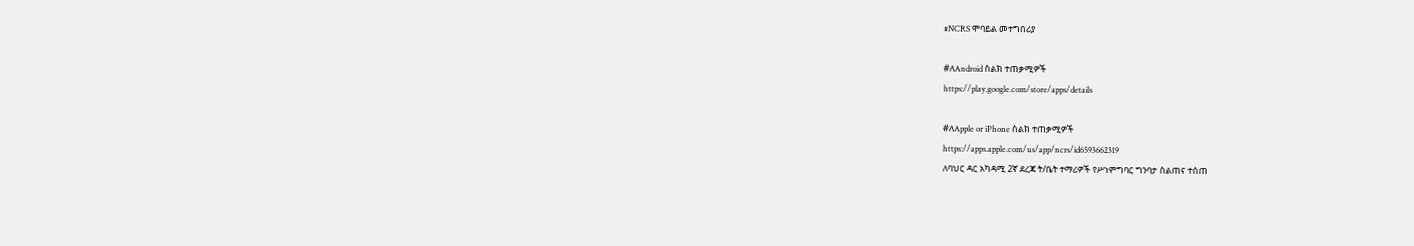#NCRS ሞባይል መተግበሪያ

#ለAndroid ስልክ ተጠቃሚዎች
https://play.google.com/store/apps/details

#ለApple or iPhone ስልክ ተጠቃሚዎች
https://apps.apple.com/us/app/ncrs/id6593662319
ለባህር ዳር አካዳሚ 2ኛ ደረጃ ት/ቤት ተማሪዎች የሥነምግባር ግንባታ ስልጠና ተሰጠ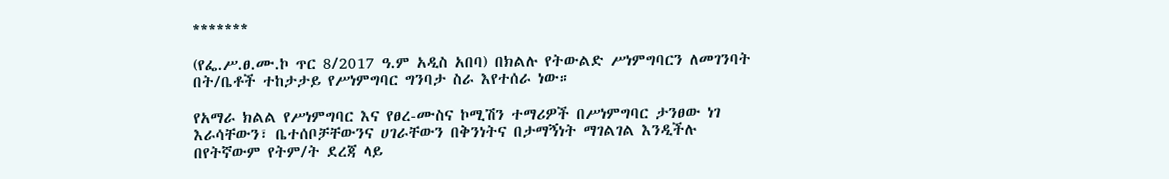*******

(የፌ.ሥ.ፀ.ሙ.ኮ ጥር 8/2017 ዓ.ም አዲስ አበባ) በክልሉ የትውልድ ሥነምግባርን ለመገንባት በት/ቤቶች ተከታታይ የሥነምግባር ግንባታ ስራ እየተሰራ ነው።

የአማራ ክልል የሥነምግባር እና የፀረ-ሙስና ኮሚሽን ተማሪዎች በሥነምግባር ታንፀው ነገ እራሳቸውን፣ ቤተሰቦቻቸውንና ሀገራቸውን በቅንነትና በታማኝነት ማገልገል እንዲችሉ በየትኛውም የትም/ት ደረጃ ላይ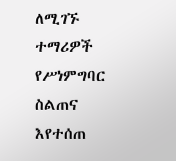ለሚገኙ ተማሪዎች የሥነምግባር ስልጠና እየተሰጠ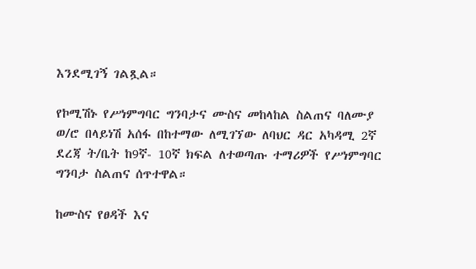እንደሚገኝ ገልጿል።

የኮሚሽኑ የሥነምግባር ግንባታና ሙስና መከላከል ስልጠና ባለሙያ ወ/ሮ በላይነሽ አሰፋ በከተማው ለሚገኘው ለባህር ዳር አካዳሚ 2ኛ ደረጃ ት/ቤት ከ9ኛ- 10ኛ ክፍል ለተወጣጡ ተማሪዎች የሥነምግባር ግንባታ ስልጠና ሰጥተዋል።

ከሙስና የፀዳች እና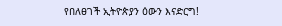የበለፀገች ኢትዮጵያን ዕውን እናድርግ!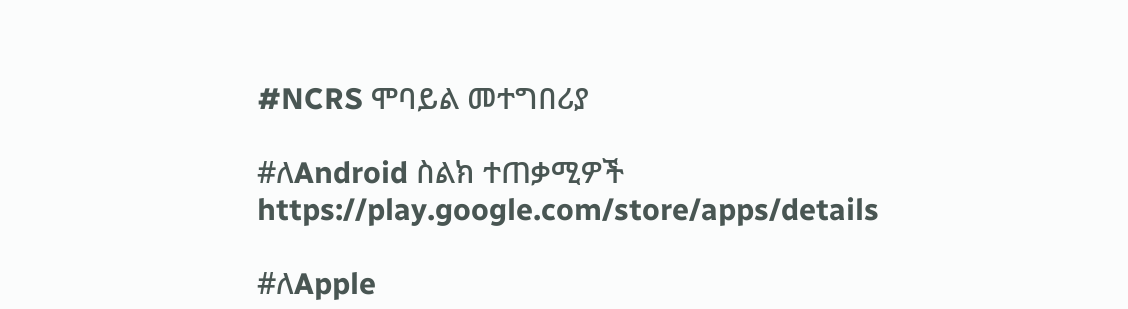#NCRS ሞባይል መተግበሪያ

#ለAndroid ስልክ ተጠቃሚዎች
https://play.google.com/store/apps/details

#ለApple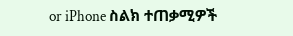or iPhone ስልክ ተጠቃሚዎች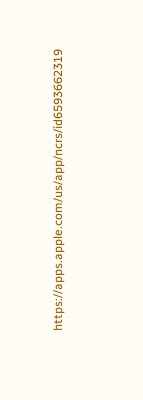https://apps.apple.com/us/app/ncrs/id6593662319